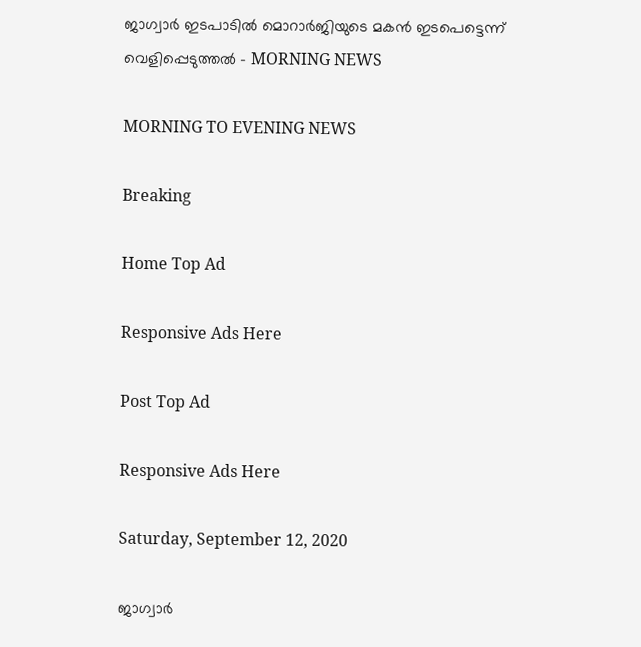ജാഗ്വാർ ഇടപാടിൽ മൊറാർജിയുടെ മകൻ ഇടപെട്ടെന്ന് വെളിപ്പെടുത്തൽ - MORNING NEWS

MORNING TO EVENING NEWS

Breaking

Home Top Ad

Responsive Ads Here

Post Top Ad

Responsive Ads Here

Saturday, September 12, 2020

ജാഗ്വാർ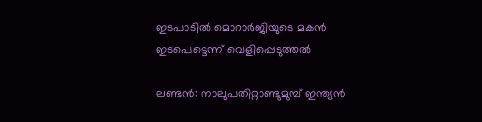ഇടപാടിൽ മൊറാർജിയുടെ മകൻ ഇടപെട്ടെന്ന് വെളിപ്പെടുത്തൽ

ലണ്ടൻ: നാലുപതിറ്റാണ്ടുമുമ്പ് ഇന്ത്യൻ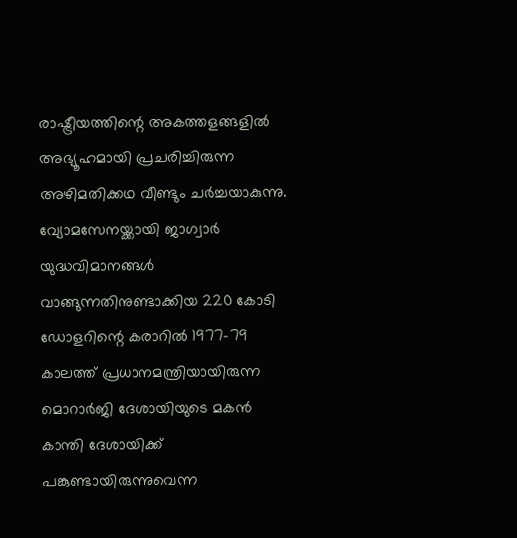രാഷ്ട്രീയത്തിന്റെ അകത്തളങ്ങളിൽ അഭ്യൂഹമായി പ്രചരിച്ചിരുന്ന അഴിമതിക്കഥ വീണ്ടും ചർച്ചയാകുന്നു. വ്യോമസേനയ്ക്കായി ജാഗ്വാർ യുദ്ധവിമാനങ്ങൾ വാങ്ങുന്നതിനുണ്ടാക്കിയ 220 കോടി ഡോളറിന്റെ കരാറിൽ 1977-79 കാലത്ത് പ്രധാനമന്ത്രിയായിരുന്ന മൊറാർജി ദേശായിയുടെ മകൻ കാന്തി ദേശായിക്ക് പങ്കുണ്ടായിരുന്നുവെന്ന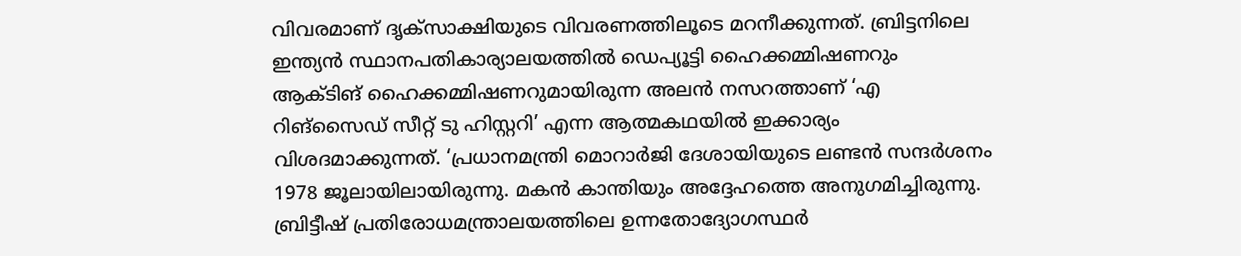വിവരമാണ് ദൃക്‌സാക്ഷിയുടെ വിവരണത്തിലൂടെ മറനീക്കുന്നത്. ബ്രിട്ടനിലെ ഇന്ത്യൻ സ്ഥാനപതികാര്യാലയത്തിൽ ഡെപ്യൂട്ടി ഹൈക്കമ്മിഷണറും ആക്ടിങ് ഹൈക്കമ്മിഷണറുമായിരുന്ന അലൻ നസറത്താണ് ‘എ റിങ്സൈഡ് സീറ്റ് ടു ഹിസ്റ്ററി’ എന്ന ആത്മകഥയിൽ ഇക്കാര്യം വിശദമാക്കുന്നത്. ‘പ്രധാനമന്ത്രി മൊറാർജി ദേശായിയുടെ ലണ്ടൻ സന്ദർശനം 1978 ജൂലായിലായിരുന്നു. മകൻ കാന്തിയും അദ്ദേഹത്തെ അനുഗമിച്ചിരുന്നു. ബ്രിട്ടീഷ് പ്രതിരോധമന്ത്രാലയത്തിലെ ഉന്നതോദ്യോഗസ്ഥർ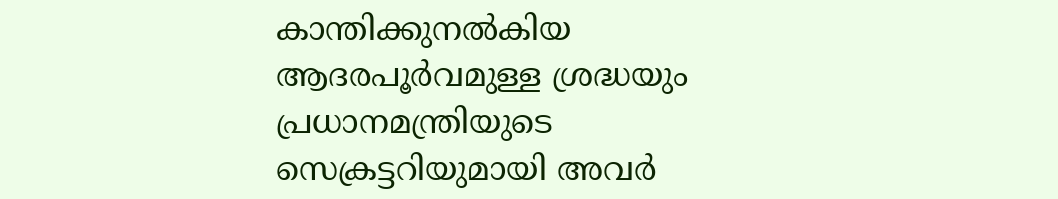കാന്തിക്കുനൽകിയ ആദരപൂർവമുള്ള ശ്രദ്ധയും പ്രധാനമന്ത്രിയുടെ സെക്രട്ടറിയുമായി അവർ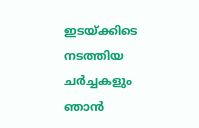ഇടയ്ക്കിടെ നടത്തിയ ചർച്ചകളും ഞാൻ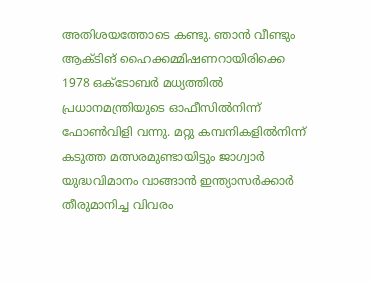അതിശയത്തോടെ കണ്ടു. ഞാൻ വീണ്ടും ആക്ടിങ് ഹൈക്കമ്മിഷണറായിരിക്കെ 1978 ഒക്ടോബർ മധ്യത്തിൽ പ്രധാനമന്ത്രിയുടെ ഓഫീസിൽനിന്ന് ഫോൺവിളി വന്നു. മറ്റു കമ്പനികളിൽനിന്ന് കടുത്ത മത്സരമുണ്ടായിട്ടും ജാഗ്വാർ യുദ്ധവിമാനം വാങ്ങാൻ ഇന്ത്യാസർക്കാർ തീരുമാനിച്ച വിവരം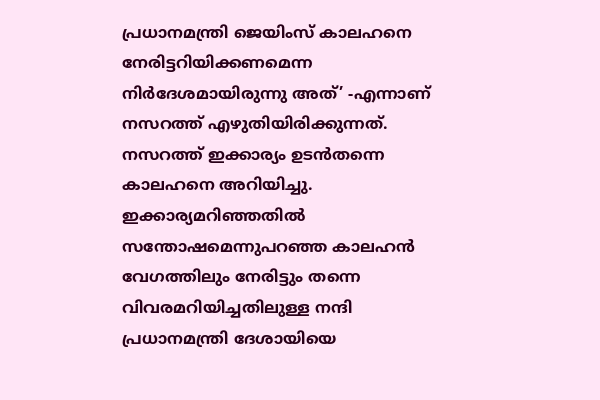പ്രധാനമന്ത്രി ജെയിംസ് കാലഹനെ നേരിട്ടറിയിക്കണമെന്ന നിർദേശമായിരുന്നു അത്’ -എന്നാണ് നസറത്ത് എഴുതിയിരിക്കുന്നത്. നസറത്ത് ഇക്കാര്യം ഉടൻതന്നെ കാലഹനെ അറിയിച്ചു. ഇക്കാര്യമറിഞ്ഞതിൽ സന്തോഷമെന്നുപറഞ്ഞ കാലഹൻ വേഗത്തിലും നേരിട്ടും തന്നെ വിവരമറിയിച്ചതിലുള്ള നന്ദി പ്രധാനമന്ത്രി ദേശായിയെ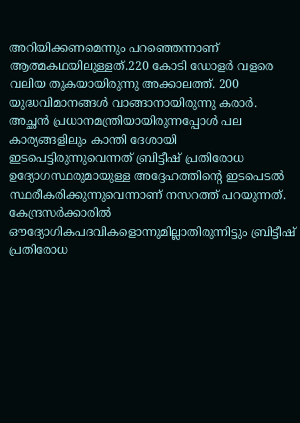അറിയിക്കണമെന്നും പറഞ്ഞെന്നാണ് ആത്മകഥയിലുള്ളത്.220 കോടി ഡോളർ വളരെ വലിയ തുകയായിരുന്നു അക്കാലത്ത്. 200 യുദ്ധവിമാനങ്ങൾ വാങ്ങാനായിരുന്നു കരാർ. അച്ഛൻ പ്രധാനമന്ത്രിയായിരുന്നപ്പോൾ പല കാര്യങ്ങളിലും കാന്തി ദേശായി ഇടപെട്ടിരുന്നുവെന്നത്‌ ബ്രിട്ടീഷ് പ്രതിരോധ ഉദ്യോഗസ്ഥരുമായുള്ള അദ്ദേഹത്തിന്റെ ഇടപെടൽ സ്ഥരീകരിക്കുന്നുവെന്നാണ് നസറത്ത് പറയുന്നത്. കേന്ദ്രസർക്കാരിൽ ഔദ്യോഗികപദവികളൊന്നുമില്ലാതിരുന്നിട്ടും ബ്രിട്ടീഷ് പ്രതിരോധ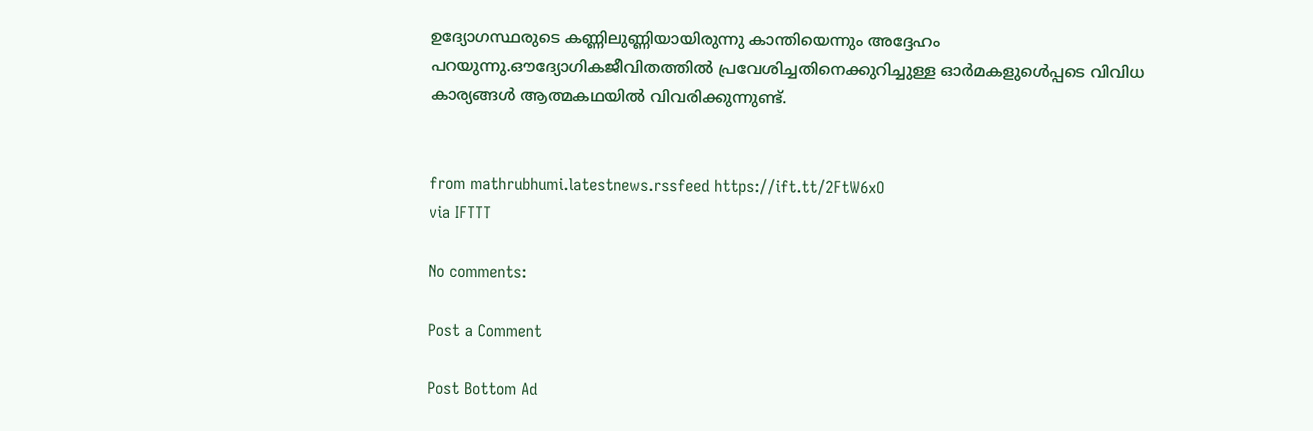ഉദ്യോഗസ്ഥരുടെ കണ്ണിലുണ്ണിയായിരുന്നു കാന്തിയെന്നും അദ്ദേഹം പറയുന്നു.ഔദ്യോഗികജീവിതത്തിൽ പ്രവേശിച്ചതിനെക്കുറിച്ചുള്ള ഓർമകളുൾെപ്പടെ വിവിധ കാര്യങ്ങൾ ആത്മകഥയിൽ വിവരിക്കുന്നുണ്ട്.


from mathrubhumi.latestnews.rssfeed https://ift.tt/2FtW6xO
via IFTTT

No comments:

Post a Comment

Post Bottom Ad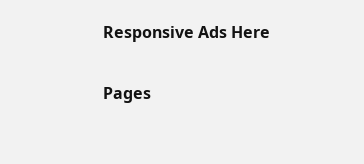Responsive Ads Here

Pages